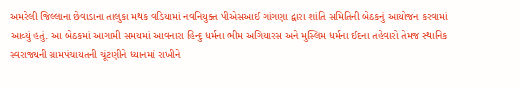અમરેલી જિલ્લાના છેવાડાના તાલુકા મથક વડિયામાં નવનિયુક્ત પીએસઆઈ ગાંગણા દ્વારા શાંતિ સમિતિની બેઠકનું આયોજન કરવામાં આવ્યું હતું. આ બેઠકમાં આગામી સમયમાં આવનારા હિન્દુ ધર્મના ભીમ અગિયારસ અને મુસ્લિમ ધર્મના ઈદના તહેવારો તેમજ સ્થાનિક સ્વરાજ્યની ગ્રામપંચાયતની ચૂંટણીને ધ્યાનમાં રાખીને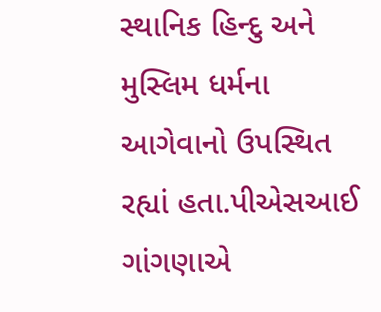સ્થાનિક હિન્દુ અને મુસ્લિમ ધર્મના આગેવાનો ઉપસ્થિત રહ્યાં હતા.પીએસઆઈ ગાંગણાએ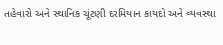તહેવારો અને સ્થાનિક ચૂંટણી દરમિયાન કાયદો અને વ્યવસ્થા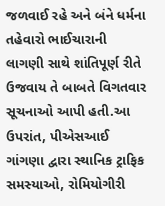જળવાઈ રહે અને બંને ધર્મના તહેવારો ભાઈચારાની લાગણી સાથે શાંતિપૂર્ણ રીતે ઉજવાય તે બાબતે વિગતવાર સૂચનાઓ આપી હતી.આ ઉપરાંત, પીએસઆઈ ગાંગણા દ્વારા સ્થાનિક ટ્રાફિક સમસ્યાઓ, રોમિયોગીરી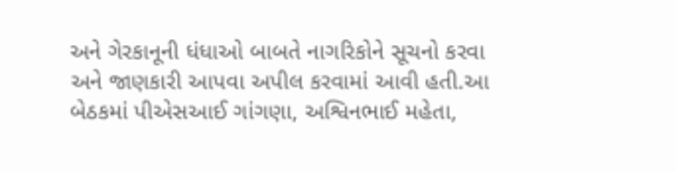અને ગેરકાનૂની ધંધાઓ બાબતે નાગરિકોને સૂચનો કરવા અને જાણકારી આપવા અપીલ કરવામાં આવી હતી.આ બેઠકમાં પીએસઆઈ ગાંગણા, અશ્વિનભાઈ મહેતા,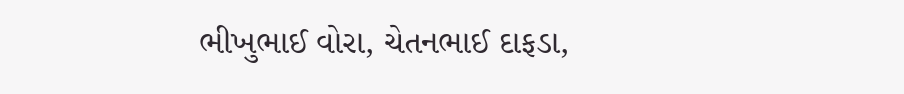ભીખુભાઈ વોરા, ચેતનભાઈ દાફડા,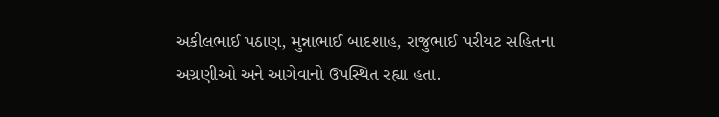અકીલભાઈ પઠાણ, મુન્નાભાઈ બાદશાહ, રાજુભાઈ પરીયટ સહિતના અગ્રણીઓ અને આગેવાનો ઉપસ્થિત રહ્યા હતા.